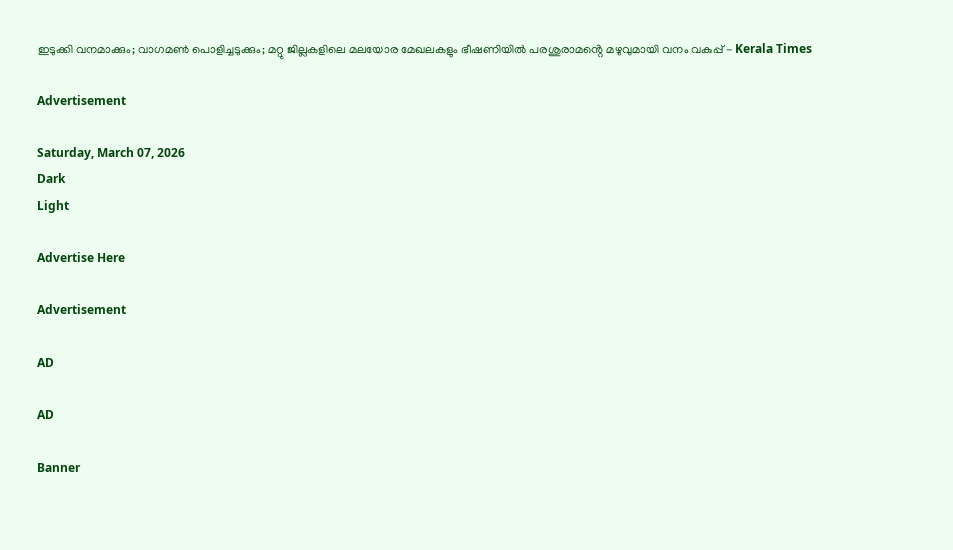ഇടുക്കി വനമാക്കും; വാഗമൺ പൊളിച്ചടുക്കും; മറ്റു ജില്ലകളിലെ മലയോര മേഖലകളും ഭീഷണിയിൽ പരശുരാമൻ്റെ മഴുവുമായി വനം വകുപ്പ് - Kerala Times

Advertisement

Saturday, March 07, 2026
Dark
Light

Advertise Here

Advertisement

AD

AD

Banner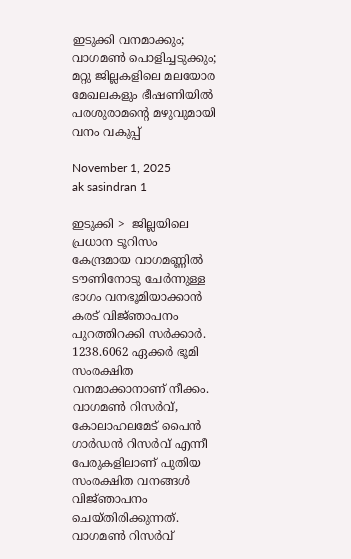ഇടുക്കി വനമാക്കും; വാഗമൺ പൊളിച്ചടുക്കും; മറ്റു ജില്ലകളിലെ മലയോര മേഖലകളും ഭീഷണിയിൽ പരശുരാമൻ്റെ മഴുവുമായി വനം വകുപ്പ്

November 1, 2025
ak sasindran 1

ഇടുക്കി >  ജില്ലയിലെ പ്രധാന ടൂറിസം കേന്ദ്രമായ വാഗമണ്ണിൽ ടൗണിനോടു ചേർന്നുള്ള ഭാഗം വനഭൂമിയാക്കാൻ കരട് വിജ്‌ഞാപനം പുറത്തിറക്കി സർക്കാർ. 1238.6062 ഏക്കർ ഭൂമി സംരക്ഷിത വനമാക്കാനാണ് നീക്കം. വാഗമൺ റിസർവ്, കോലാഹലമേട് പൈൻ ഗാർഡൻ റിസർവ് എന്നീ പേരുകളിലാണ് പുതിയ സംരക്ഷിത വനങ്ങൾ വിജ്‌ഞാപനം ചെയ്തിരിക്കുന്നത്. വാഗമൺ റിസർവ്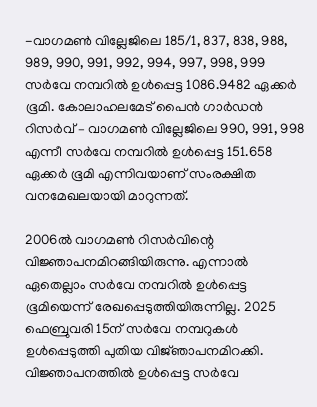-വാഗമൺ വില്ലേജിലെ 185/1, 837, 838, 988, 989, 990, 991, 992, 994, 997, 998, 999 സർവേ നമ്പറിൽ ഉൾപ്പെട്ട 1086.9482 ഏക്കർ ഭൂമി. കോലാഹലമേട് പൈൻ ഗാർഡൻ റിസർവ് – വാഗമൺ വില്ലേജിലെ 990, 991, 998 എന്നീ സർവേ നമ്പറിൽ ഉൾപ്പെട്ട 151.658 ഏക്കർ ഭൂമി എന്നിവയാണ് സംരക്ഷിത വനമേഖലയായി മാറുന്നത്.

2006ൽ വാഗമൺ റിസർവിന്റെ വിജ്ഞാപനമിറങ്ങിയിരുന്നു. എന്നാൽ ഏതെല്ലാം സർവേ നമ്പറിൽ ഉൾപ്പെട്ട ഭൂമിയെന്ന് രേഖപ്പെടുത്തിയിരുന്നില്ല. 2025 ഫെബ്രുവരി 15ന് സർവേ നമ്പറുകൾ ഉൾപ്പെടുത്തി പുതിയ വിജ്‌ഞാപനമിറക്കി. വിജ്ഞാപനത്തിൽ ഉൾപ്പെട്ട സർവേ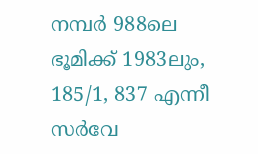നമ്പർ 988ലെ ഭൂമിക്ക് 1983ലും, 185/1, 837 എന്നീ സർവേ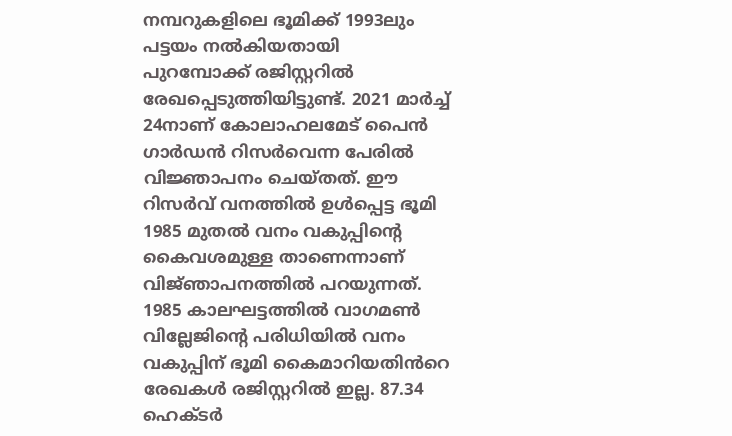നമ്പറുകളിലെ ഭൂമിക്ക് 1993ലും പട്ടയം നൽകിയതായി പുറമ്പോക്ക് രജിസ്റ്ററിൽ രേഖപ്പെടുത്തിയിട്ടുണ്ട്. 2021 മാർച്ച് 24നാണ് കോലാഹലമേട് പൈൻ ഗാർഡൻ റിസർവെന്ന പേരിൽ വിജ്ഞാപനം ചെയ്തത്. ഈ റിസർവ് വനത്തിൽ ഉൾപ്പെട്ട ഭൂമി 1985 മുതൽ വനം വകുപ്പിന്റെ കൈവശമുള്ള താണെന്നാണ് വിജ്‌ഞാപനത്തിൽ പറയുന്നത്. 1985 കാലഘട്ടത്തിൽ വാഗമൺ വില്ലേജിന്റെ പരിധിയിൽ വനം വകുപ്പിന് ഭൂമി കൈമാറിയതിൻറെ രേഖകൾ രജിസ്റ്ററിൽ ഇല്ല. 87.34 ഹെക്‌ടർ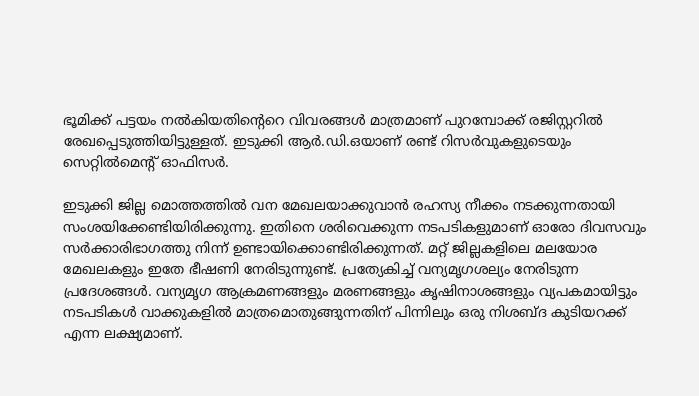ഭൂമിക്ക് പട്ടയം നൽകിയതിന്റെറെ വിവരങ്ങൾ മാത്രമാണ് പുറമ്പോക്ക് രജിസ്റ്ററിൽ രേഖപ്പെടുത്തിയിട്ടുള്ളത്. ഇടുക്കി ആർ.ഡി.ഒയാണ് രണ്ട് റിസർവുകളുടെയും സെറ്റിൽമെന്റ് ഓഫിസർ.

ഇടുക്കി ജില്ല മൊത്തത്തിൽ വന മേഖലയാക്കുവാൻ രഹസ്യ നീക്കം നടക്കുന്നതായി സംശയിക്കേണ്ടിയിരിക്കുന്നു. ഇതിനെ ശരിവെക്കുന്ന നടപടികളുമാണ് ഓരോ ദിവസവും സർക്കാരിഭാഗത്തു നിന്ന് ഉണ്ടായിക്കൊണ്ടിരിക്കുന്നത്. മറ്റ് ജില്ലകളിലെ മലയോര മേഖലകളും ഇതേ ഭീഷണി നേരിടുന്നുണ്ട്. പ്രത്യേകിച്ച് വന്യമൃഗശല്യം നേരിടുന്ന പ്രദേശങ്ങൾ. വന്യമൃഗ ആക്രമണങ്ങളും മരണങ്ങളും കൃഷിനാശങ്ങളും വ്യപകമായിട്ടും നടപടികൾ വാക്കുകളിൽ മാത്രമൊതുങ്ങുന്നതിന് പിന്നിലും ഒരു നിശബ്ദ കുടിയറക്ക് എന്ന ലക്ഷ്യമാണ്.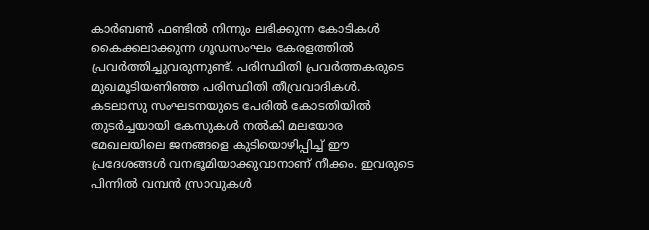കാർബൺ ഫണ്ടിൽ നിന്നും ലഭിക്കുന്ന കോടികൾ കൈക്കലാക്കുന്ന ഗൂഡസംഘം കേരളത്തിൽ പ്രവർത്തിച്ചുവരുന്നുണ്ട്. പരിസ്ഥിതി പ്രവർത്തകരുടെ മുഖമൂടിയണിഞ്ഞ പരിസ്ഥിതി തീവ്രവാദികൾ. കടലാസു സംഘടനയുടെ പേരിൽ കോടതിയിൽ തുടർച്ചയായി കേസുകൾ നൽകി മലയോര മേഖലയിലെ ജനങ്ങളെ കുടിയൊഴിപ്പിച്ച് ഈ പ്രദേശങ്ങൾ വനഭൂമിയാക്കുവാനാണ് നീക്കം. ഇവരുടെ പിന്നിൽ വമ്പൻ സ്രാവുകൾ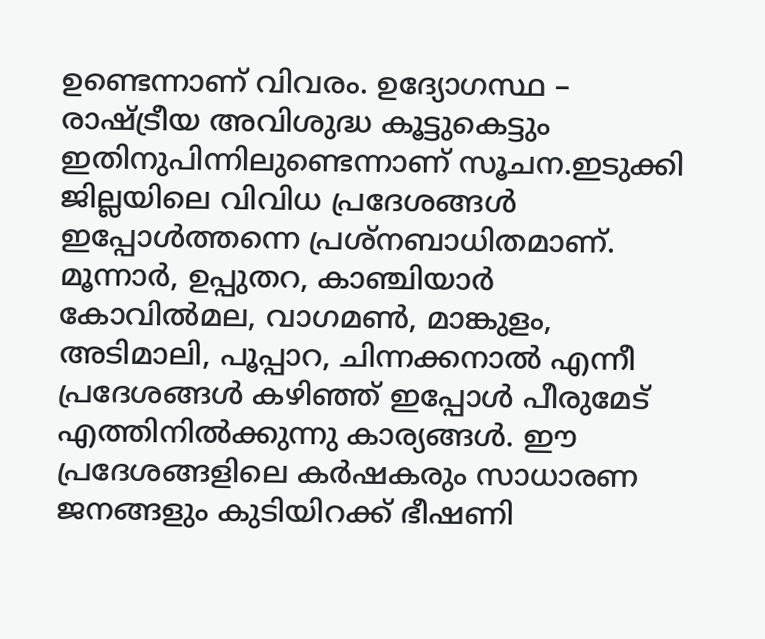ഉണ്ടെന്നാണ് വിവരം. ഉദ്യോഗസ്ഥ – രാഷ്ട്രീയ അവിശുദ്ധ കൂട്ടുകെട്ടും ഇതിനുപിന്നിലുണ്ടെന്നാണ് സൂചന.ഇടുക്കി ജില്ലയിലെ വിവിധ പ്രദേശങ്ങൾ ഇപ്പോൾത്തന്നെ പ്രശ്‌നബാധിതമാണ്. മൂന്നാർ, ഉപ്പുതറ, കാഞ്ചിയാർ കോവിൽമല, വാഗമൺ, മാങ്കുളം, അടിമാലി, പൂപ്പാറ, ചിന്നക്കനാൽ എന്നീ പ്രദേശങ്ങൾ കഴിഞ്ഞ് ഇപ്പോൾ പീരുമേട് എത്തിനിൽക്കുന്നു കാര്യങ്ങൾ. ഈ പ്രദേശങ്ങളിലെ കർഷകരും സാധാരണ ജനങ്ങളും കുടിയിറക്ക് ഭീഷണി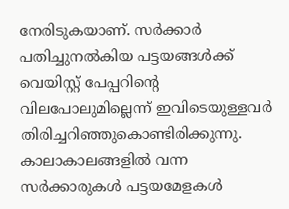നേരിടുകയാണ്. സർക്കാർ പതിച്ചുനൽകിയ പട്ടയങ്ങൾക്ക് വെയിസ്റ്റ് പേപ്പറിന്റെ വിലപോലുമില്ലെന്ന് ഇവിടെയുള്ളവർ തിരിച്ചറിഞ്ഞുകൊണ്ടിരിക്കുന്നു. കാലാകാലങ്ങളിൽ വന്ന സർക്കാരുകൾ പട്ടയമേളകൾ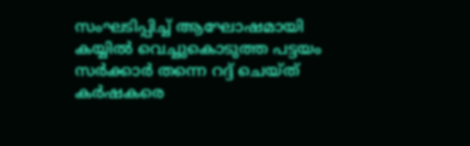സംഘടിപ്പിച്ച് ആഘോഷമായി കയ്യിൽ വെച്ചുകൊടുത്ത പട്ടയം സർക്കാർ തന്നെ റദ്ദ് ചെയ്ത് കർഷകരെ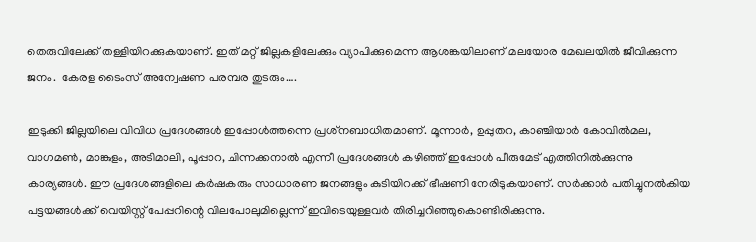തെരുവിലേക്ക് തള്ളിയിറക്കുകയാണ്. ഇത് മറ്റ് ജില്ലകളിലേക്കും വ്യാപിക്കുമെന്ന ആശങ്കയിലാണ് മലയോര മേഖലയിൽ ജീവിക്കുന്ന ജനം.  കേരള ടൈംസ് അന്വേഷണ പരമ്പര തുടരും….

ഇടുക്കി ജില്ലയിലെ വിവിധ പ്രദേശങ്ങൾ ഇപ്പോൾത്തന്നെ പ്രശ്‌നബാധിതമാണ്. മൂന്നാർ, ഉപ്പുതറ, കാഞ്ചിയാർ കോവിൽമല, വാഗമൺ, മാങ്കുളം, അടിമാലി, പൂപ്പാറ, ചിന്നക്കനാൽ എന്നീ പ്രദേശങ്ങൾ കഴിഞ്ഞ് ഇപ്പോൾ പീരുമേട് എത്തിനിൽക്കുന്നു കാര്യങ്ങൾ. ഈ പ്രദേശങ്ങളിലെ കർഷകരും സാധാരണ ജനങ്ങളും കുടിയിറക്ക് ഭീഷണി നേരിടുകയാണ്. സർക്കാർ പതിച്ചുനൽകിയ പട്ടയങ്ങൾക്ക് വെയിസ്റ്റ് പേപ്പറിന്റെ വിലപോലുമില്ലെന്ന് ഇവിടെയുള്ളവർ തിരിച്ചറിഞ്ഞുകൊണ്ടിരിക്കുന്നു.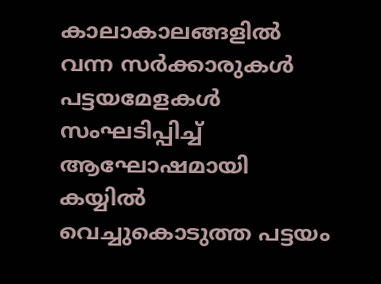കാലാകാലങ്ങളിൽ വന്ന സർക്കാരുകൾ പട്ടയമേളകൾ സംഘടിപ്പിച്ച് ആഘോഷമായി കയ്യിൽ വെച്ചുകൊടുത്ത പട്ടയം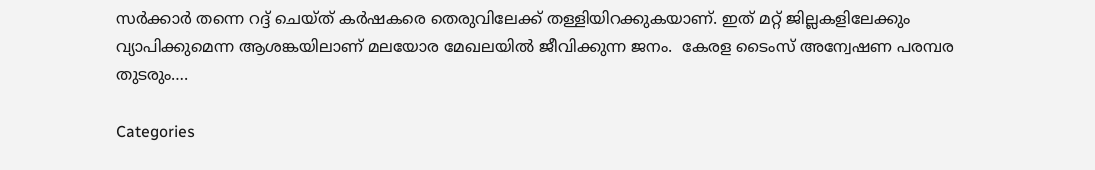സർക്കാർ തന്നെ റദ്ദ് ചെയ്ത് കർഷകരെ തെരുവിലേക്ക് തള്ളിയിറക്കുകയാണ്. ഇത് മറ്റ് ജില്ലകളിലേക്കും വ്യാപിക്കുമെന്ന ആശങ്കയിലാണ് മലയോര മേഖലയിൽ ജീവിക്കുന്ന ജനം.  കേരള ടൈംസ് അന്വേഷണ പരമ്പര തുടരും….

Categories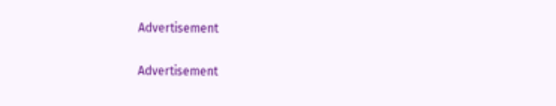Advertisement

Advertisement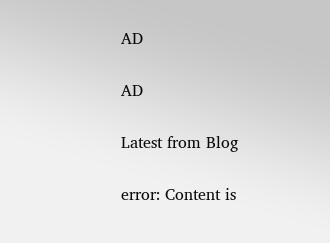AD

AD

Latest from Blog

error: Content is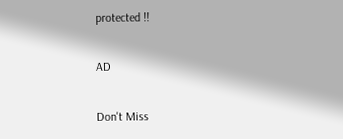protected !!

AD

Don't Miss